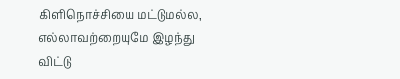கிளிநொச்சியை மட்டுமல்ல, எல்லாவற்றையுமே இழந்து விட்டு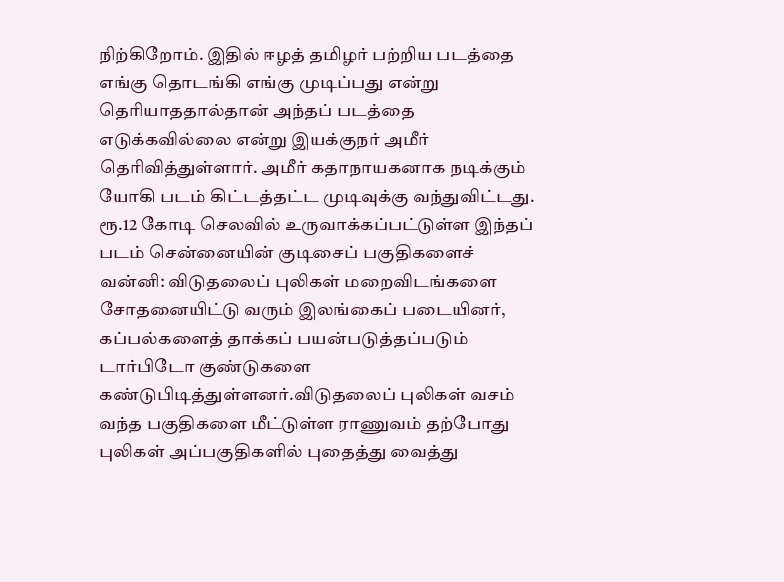நிற்கிறோம். இதில் ஈழத் தமிழர் பற்றிய படத்தை எங்கு தொடங்கி எங்கு முடிப்பது என்று தெரியாததால்தான் அந்தப் படத்தை எடுக்கவில்லை என்று இயக்குநர் அமீர் தெரிவித்துள்ளார். அமீர் கதாநாயகனாக நடிக்கும் யோகி படம் கிட்டத்தட்ட முடிவுக்கு வந்துவிட்டது. ரூ.12 கோடி செலவில் உருவாக்கப்பட்டுள்ள இந்தப் படம் சென்னையின் குடிசைப் பகுதிகளைச்
வன்னி: விடுதலைப் புலிகள் மறைவிடங்களை சோதனையிட்டு வரும் இலங்கைப் படையினர், கப்பல்களைத் தாக்கப் பயன்படுத்தப்படும் டார்பிடோ குண்டுகளை கண்டுபிடித்துள்ளனர்.விடுதலைப் புலிகள் வசம் வந்த பகுதிகளை மீட்டுள்ள ராணுவம் தற்போது புலிகள் அப்பகுதிகளில் புதைத்து வைத்து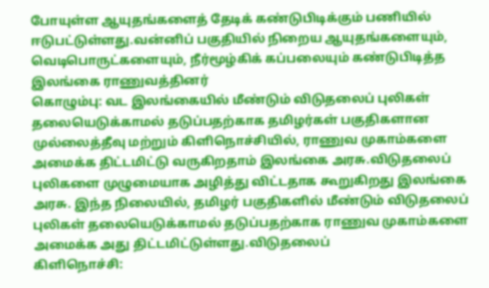போயுள்ள ஆயுதங்களைத் தேடிக் கண்டுபிடிக்கும் பணியில் ஈடுபட்டுள்ளது.வன்னிப் பகுதியில் நிறைய ஆயுதங்களையும், வெடிபொருட்களையும், நீர்மூழ்கிக் கப்பலையும் கண்டுபிடித்த இலங்கை ராணுவத்தினர்
கொழும்பு: வட இலங்கையில் மீண்டும் விடுதலைப் புலிகள் தலையெடுக்காமல் தடுப்பதற்காக தமிழர்கள் பகுதிகளான முல்லைத்தீவு மற்றும் கிளிநொச்சியில், ராணுவ முகாம்களை அமைக்க திட்டமிட்டு வருகிறதாம் இலங்கை அரசு.விடுதலைப் புலிகளை முழுமையாக அழித்து விட்டதாக கூறுகிறது இலங்கை அரசு. இந்த நிலையில், தமிழர் பகுதிகளில் மீண்டும் விடுதலைப் புலிகள் தலையெடுக்காமல் தடுப்பதற்காக ராணுவ முகாம்களை அமைக்க அது திட்டமிட்டுள்ளது.விடுதலைப்
கிளிநொச்சி: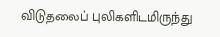விடுதலைப் புலிகளிடமிருந்து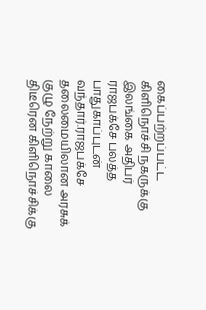கைப்பற்றப்பட்ட கிளிநொச்சி நகருக்கு இலங்கை அதிபர் ராஜபக்சே பலத்த பாதுகாப்புடன் வந்தார்.ராஜபக்சே தலைமையிலான அரசுக் குழு நேற்று காலை திடீரென கிளிநொச்சிக்கு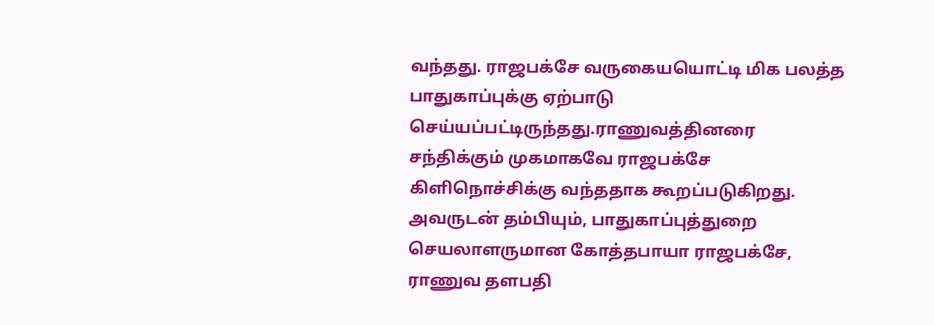வந்தது. ராஜபக்சே வருகையயொட்டி மிக பலத்த பாதுகாப்புக்கு ஏற்பாடு செய்யப்பட்டிருந்தது.ராணுவத்தினரை சந்திக்கும் முகமாகவே ராஜபக்சே கிளிநொச்சிக்கு வந்ததாக கூறப்படுகிறது. அவருடன் தம்பியும், பாதுகாப்புத்துறை செயலாளருமான கோத்தபாயா ராஜபக்சே, ராணுவ தளபதி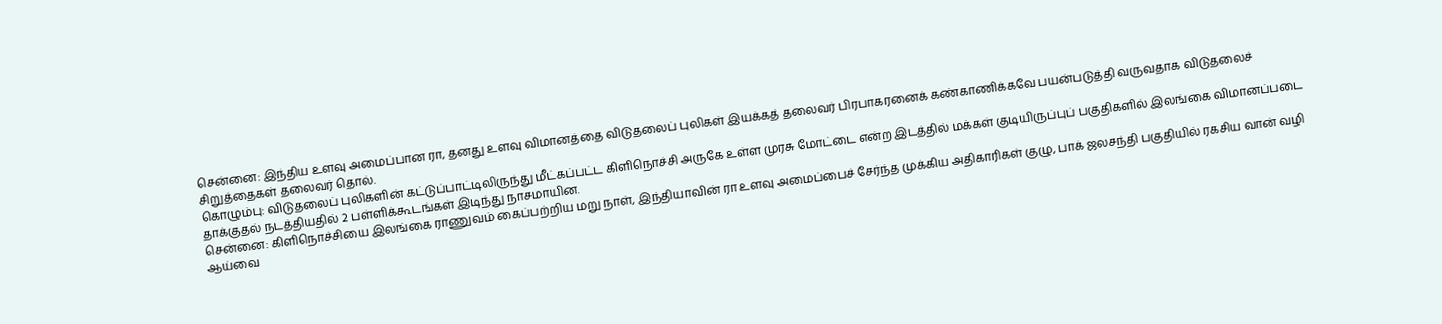சென்னை: இந்திய உளவு அமைப்பான ரா, தனது உளவு விமானத்தை விடுதலைப் புலிகள் இயக்கத் தலைவர் பிரபாகரனைக் கண்காணிக்கவே பயன்படுத்தி வருவதாக விடுதலைச் சிறுத்தைகள் தலைவர் தொல்.
கொழும்பு: விடுதலைப் புலிகளின் கட்டுப்பாட்டிலிருந்து மீட்கப்பட்ட கிளிநொச்சி அருகே உள்ள முரசு மோட்டை என்ற இடத்தில் மக்கள் குடியிருப்புப் பகுதிகளில் இலங்கை விமானப்படை தாக்குதல் நடத்தியதில் 2 பள்ளிக்கூடங்கள் இடிந்து நாசமாயின.
சென்னை: கிளிநொச்சியை இலங்கை ராணுவம் கைப்பற்றிய மறு நாள், இந்தியாவின் ரா உளவு அமைப்பைச் சேர்ந்த முக்கிய அதிகாரிகள் குழு, பாக் ஜலசந்தி பகுதியில் ரகசிய வான் வழி ஆய்வை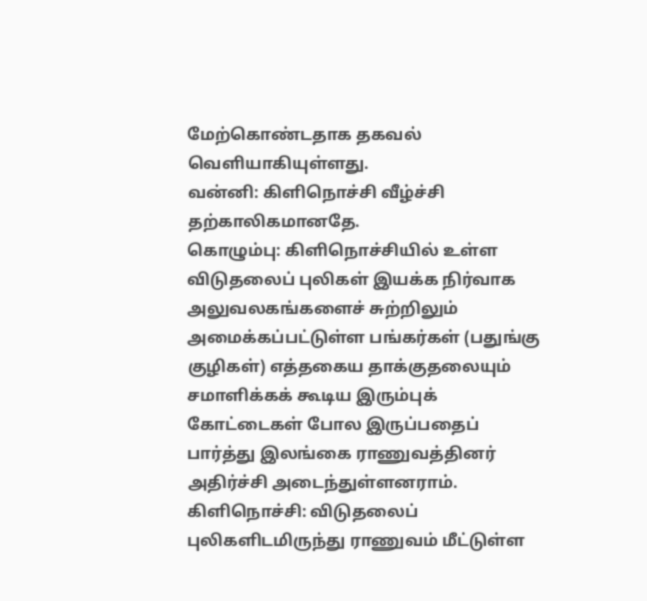மேற்கொண்டதாக தகவல் வெளியாகியுள்ளது.
வன்னி: கிளிநொச்சி வீழ்ச்சி தற்காலிகமானதே.
கொழும்பு: கிளிநொச்சியில் உள்ள விடுதலைப் புலிகள் இயக்க நிர்வாக அலுவலகங்களைச் சுற்றிலும் அமைக்கப்பட்டுள்ள பங்கர்கள் (பதுங்கு குழிகள்) எத்தகைய தாக்குதலையும் சமாளிக்கக் கூடிய இரும்புக் கோட்டைகள் போல இருப்பதைப் பார்த்து இலங்கை ராணுவத்தினர் அதிர்ச்சி அடைந்துள்ளனராம்.
கிளிநொச்சி: விடுதலைப் புலிகளிடமிருந்து ராணுவம் மீட்டுள்ள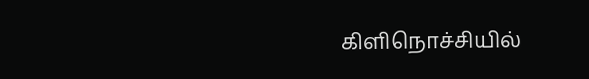கிளிநொச்சியில்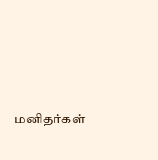மனிதர்கள்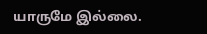யாருமே இல்லை.